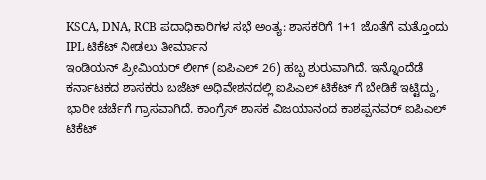KSCA, DNA, RCB ಪದಾಧಿಕಾರಿಗಳ ಸಭೆ ಅಂತ್ಯ: ಶಾಸಕರಿಗೆ 1+1 ಜೊತೆಗೆ ಮತ್ತೊಂದು IPL ಟಿಕೆಟ್ ನೀಡಲು ತೀರ್ಮಾನ
ಇಂಡಿಯನ್ ಪ್ರೀಮಿಯರ್ ಲೀಗ್ (ಐಪಿಎಲ್ 26) ಹಬ್ಬ ಶುರುವಾಗಿದೆ. ಇನ್ನೊಂದೆಡೆ ಕರ್ನಾಟಕದ ಶಾಸಕರು ಬಜೆಟ್ ಅಧಿವೇಶನದಲ್ಲಿ ಐಪಿಎಲ್ ಟಿಕೆಟ್ ಗೆ ಬೇಡಿಕೆ ಇಟ್ಟಿದ್ದು, ಭಾರೀ ಚರ್ಚೆಗೆ ಗ್ರಾಸವಾಗಿದೆ. ಕಾಂಗ್ರೆಸ್ ಶಾಸಕ ವಿಜಯಾನಂದ ಕಾಶಪ್ಪನವರ್ ಐಪಿಎಲ್ ಟಿಕೆಟ್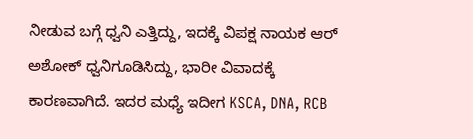ನೀಡುವ ಬಗ್ಗೆ ಧ್ವನಿ ಎತ್ತಿದ್ದು, ಇದಕ್ಕೆ ವಿಪಕ್ಷ ನಾಯಕ ಆರ್ ಅಶೋಕ್ ಧ್ವನಿಗೂಡಿಸಿದ್ದು, ಭಾರೀ ವಿವಾದಕ್ಕೆ ಕಾರಣವಾಗಿದೆ. ಇದರ ಮಧ್ಯೆ ಇದೀಗ KSCA, DNA, RCB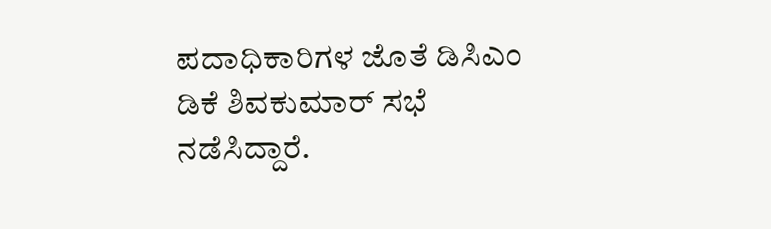ಪದಾಧಿಕಾರಿಗಳ ಜೊತೆ ಡಿಸಿಎಂ ಡಿಕೆ ಶಿವಕುಮಾರ್ ಸಭೆ ನಡೆಸಿದ್ದಾರೆ.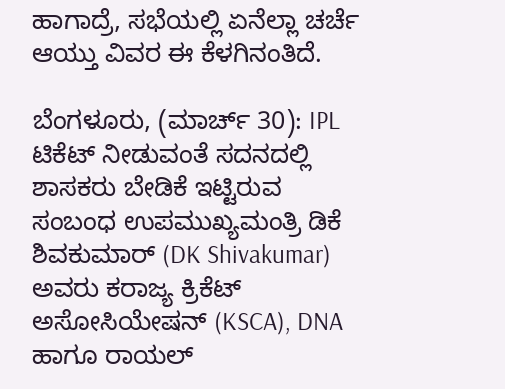ಹಾಗಾದ್ರೆ, ಸಭೆಯಲ್ಲಿ ಏನೆಲ್ಲಾ ಚರ್ಚೆ ಆಯ್ತು ವಿವರ ಈ ಕೆಳಗಿನಂತಿದೆ.

ಬೆಂಗಳೂರು, (ಮಾರ್ಚ್ 30): IPL ಟಿಕೆಟ್ ನೀಡುವಂತೆ ಸದನದಲ್ಲಿ ಶಾಸಕರು ಬೇಡಿಕೆ ಇಟ್ಟಿರುವ ಸಂಬಂಧ ಉಪಮುಖ್ಯಮಂತ್ರಿ ಡಿಕೆ ಶಿವಕುಮಾರ್ (DK Shivakumar) ಅವರು ಕರಾಜ್ಯ ಕ್ರಿಕೆಟ್ ಅಸೋಸಿಯೇಷನ್ (KSCA), DNA ಹಾಗೂ ರಾಯಲ್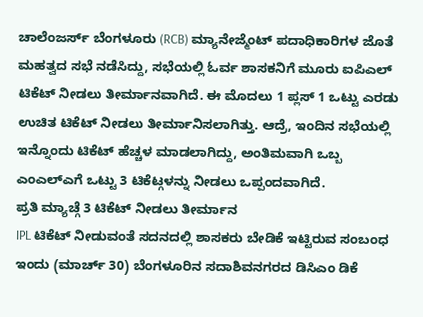ಚಾಲೆಂಜರ್ಸ್ ಬೆಂಗಳೂರು (RCB) ಮ್ಯಾನೇಜ್ಮೆಂಟ್ ಪದಾಧಿಕಾರಿಗಳ ಜೊತೆ ಮಹತ್ವದ ಸಭೆ ನಡೆಸಿದ್ದು, ಸಭೆಯಲ್ಲಿ ಓರ್ವ ಶಾಸಕನಿಗೆ ಮೂರು ಐಪಿಎಲ್ ಟಿಕೆಟ್ ನೀಡಲು ತೀರ್ಮಾನವಾಗಿದೆ. ಈ ಮೊದಲು 1 ಪ್ಲಸ್ 1 ಒಟ್ಟು ಎರಡು ಉಚಿತ ಟಿಕೆಟ್ ನೀಡಲು ತೀರ್ಮಾನಿಸಲಾಗಿತ್ತು. ಆದ್ರೆ, ಇಂದಿನ ಸಭೆಯಲ್ಲಿ ಇನ್ನೊಂದು ಟಿಕೆಟ್ ಹೆಚ್ಚಳ ಮಾಡಲಾಗಿದ್ದು, ಅಂತಿಮವಾಗಿ ಒಬ್ಬ ಎಂಎಲ್ಎಗೆ ಒಟ್ಟು 3 ಟಿಕೆಟ್ಗಳನ್ನು ನೀಡಲು ಒಪ್ಪಂದವಾಗಿದೆ.
ಪ್ರತಿ ಮ್ಯಾಚ್ಗೆ 3 ಟಿಕೆಟ್ ನೀಡಲು ತೀರ್ಮಾನ
IPL ಟಿಕೆಟ್ ನೀಡುವಂತೆ ಸದನದಲ್ಲಿ ಶಾಸಕರು ಬೇಡಿಕೆ ಇಟ್ಟಿರುವ ಸಂಬಂಧ ಇಂದು (ಮಾರ್ಚ್ 30) ಬೆಂಗಳೂರಿನ ಸದಾಶಿವನಗರದ ಡಿಸಿಎಂ ಡಿಕೆ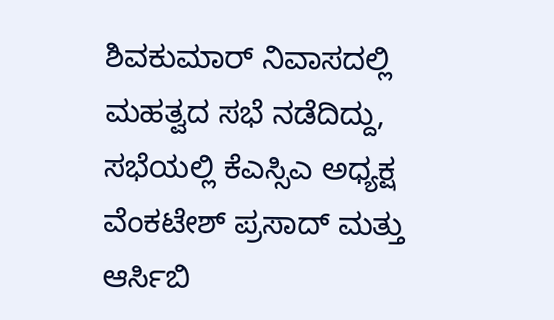ಶಿವಕುಮಾರ್ ನಿವಾಸದಲ್ಲಿ ಮಹತ್ವದ ಸಭೆ ನಡೆದಿದ್ದು, ಸಭೆಯಲ್ಲಿ ಕೆಎಸ್ಸಿಎ ಅಧ್ಯಕ್ಷ ವೆಂಕಟೇಶ್ ಪ್ರಸಾದ್ ಮತ್ತು ಆರ್ಸಿಬಿ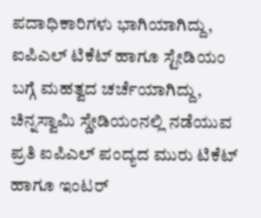ಪದಾಧಿಕಾರಿಗಳು ಭಾಗಿಯಾಗಿದ್ದು, ಐಪಿಎಲ್ ಟಿಕೆಟ್ ಹಾಗೂ ಸ್ಟೇಡಿಯಂ ಬಗ್ಗೆ ಮಹತ್ವದ ಚರ್ಚೆಯಾಗಿದ್ದು, ಚಿನ್ನಸ್ವಾಮಿ ಸ್ಡೇಡಿಯಂನಲ್ಲಿ ನಡೆಯುವ ಪ್ರತಿ ಐಪಿಎಲ್ ಪಂದ್ಯದ ಮುರು ಟಿಕೆಟ್ ಹಾಗೂ ಇಂಟರ್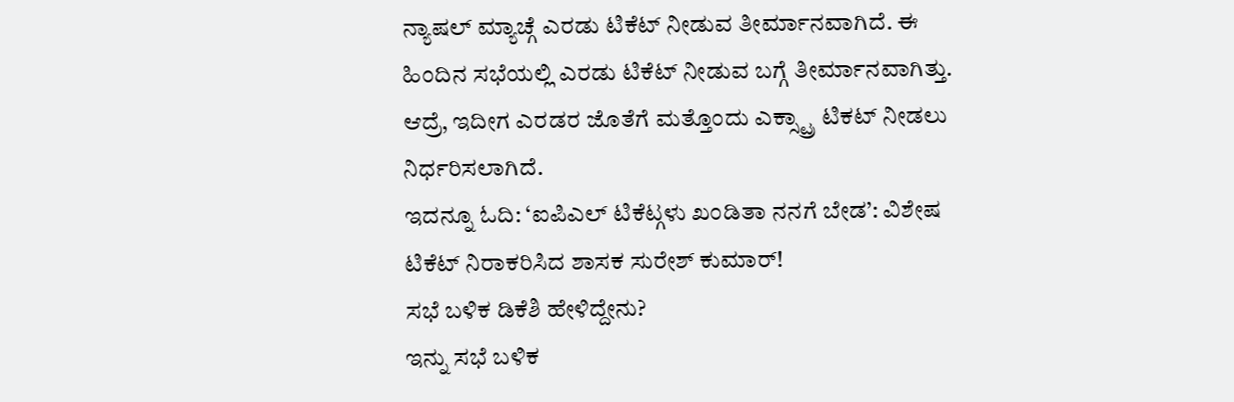ನ್ಯಾಷಲ್ ಮ್ಯಾಚ್ಗೆ ಎರಡು ಟಿಕೆಟ್ ನೀಡುವ ತೀರ್ಮಾನವಾಗಿದೆ. ಈ ಹಿಂದಿನ ಸಭೆಯಲ್ಲಿ ಎರಡು ಟಿಕೆಟ್ ನೀಡುವ ಬಗ್ಗೆ ತೀರ್ಮಾನವಾಗಿತ್ತು. ಆದ್ರೆ, ಇದೀಗ ಎರಡರ ಜೊತೆಗೆ ಮತ್ತೊಂದು ಎಕ್ಸ್ಟ್ರಾ ಟಿಕಟ್ ನೀಡಲು ನಿರ್ಧರಿಸಲಾಗಿದೆ.
ಇದನ್ನೂ ಓದಿ: ‘ಐಪಿಎಲ್ ಟಿಕೆಟ್ಗಳು ಖಂಡಿತಾ ನನಗೆ ಬೇಡ’: ವಿಶೇಷ ಟಿಕೆಟ್ ನಿರಾಕರಿಸಿದ ಶಾಸಕ ಸುರೇಶ್ ಕುಮಾರ್!
ಸಭೆ ಬಳಿಕ ಡಿಕೆಶಿ ಹೇಳಿದ್ದೇನು?
ಇನ್ನು ಸಭೆ ಬಳಿಕ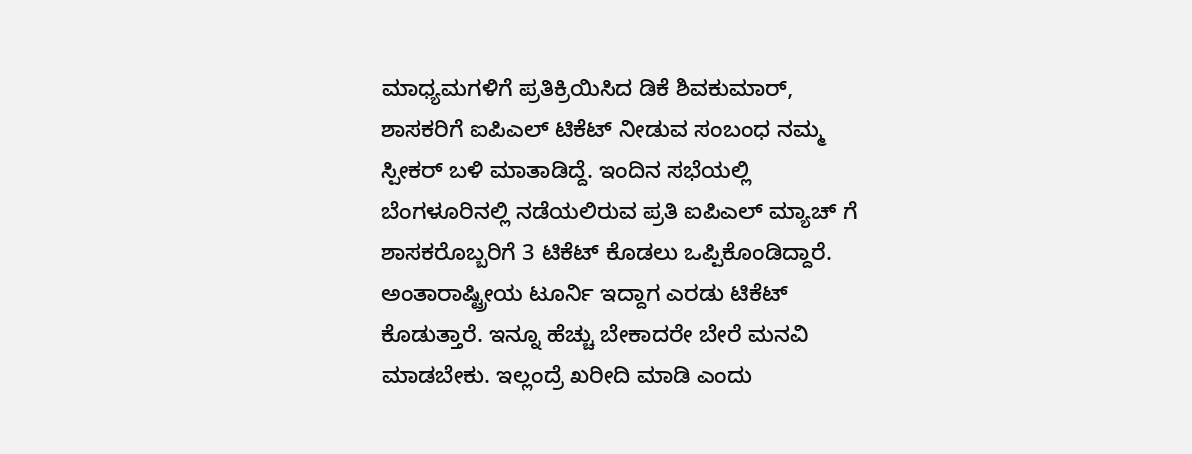ಮಾಧ್ಯಮಗಳಿಗೆ ಪ್ರತಿಕ್ರಿಯಿಸಿದ ಡಿಕೆ ಶಿವಕುಮಾರ್, ಶಾಸಕರಿಗೆ ಐಪಿಎಲ್ ಟಿಕೆಟ್ ನೀಡುವ ಸಂಬಂಧ ನಮ್ಮ ಸ್ಪೀಕರ್ ಬಳಿ ಮಾತಾಡಿದ್ದೆ. ಇಂದಿನ ಸಭೆಯಲ್ಲಿ ಬೆಂಗಳೂರಿನಲ್ಲಿ ನಡೆಯಲಿರುವ ಪ್ರತಿ ಐಪಿಎಲ್ ಮ್ಯಾಚ್ ಗೆ ಶಾಸಕರೊಬ್ಬರಿಗೆ 3 ಟಿಕೆಟ್ ಕೊಡಲು ಒಪ್ಪಿಕೊಂಡಿದ್ದಾರೆ. ಅಂತಾರಾಷ್ಟ್ರೀಯ ಟೂರ್ನಿ ಇದ್ದಾಗ ಎರಡು ಟಿಕೆಟ್ ಕೊಡುತ್ತಾರೆ. ಇನ್ನೂ ಹೆಚ್ಚು ಬೇಕಾದರೇ ಬೇರೆ ಮನವಿ ಮಾಡಬೇಕು. ಇಲ್ಲಂದ್ರೆ ಖರೀದಿ ಮಾಡಿ ಎಂದು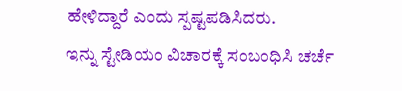ಹೇಳಿದ್ದಾರೆ ಎಂದು ಸ್ಪಷ್ಟಪಡಿಸಿದರು.
ಇನ್ನು ಸ್ಟೇಡಿಯಂ ವಿಚಾರಕ್ಕೆ ಸಂಬಂಧಿಸಿ ಚರ್ಚೆ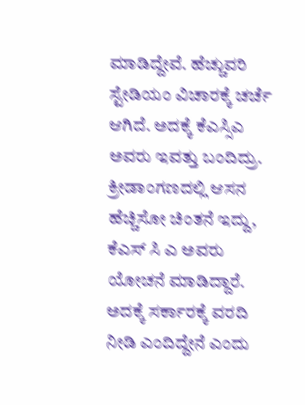ಮಾಡಿದ್ದೇವೆ. ಹೆಚ್ಚುವರಿ ಸ್ಟೇಡಿಯಂ ವಿಚಾರಕ್ಕೆ ಚರ್ಚೆ ಆಗಿದೆ. ಅದಕ್ಕೆ ಕೆಎಸ್ಸಿಎ ಅವರು ಇವತ್ತು ಬಂದಿದ್ರು. ಕ್ರೀಡಾಂಗಣದಲ್ಲಿ ಆಸನ ಹೆಚ್ಚಿಸೋ ಚಿಂತನೆ ಇದ್ದು, ಕೆಎಸ್ ಸಿ ಎ ಅವರು ಯೋಚನೆ ಮಾಡಿದ್ದಾರೆ. ಅದಕ್ಕೆ ಸರ್ಕಾರಕ್ಕೆ ವರದಿ ನೀಡಿ ಎಂದಿದ್ದೇನೆ ಎಂದು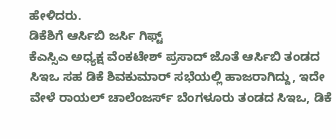ಹೇಳಿದರು.
ಡಿಕೆಶಿಗೆ ಆರ್ಸಿಬಿ ಜರ್ಸಿ ಗಿಫ್ಟ್
ಕೆಎಸ್ಸಿಎ ಅಧ್ಯಕ್ಷ ವೆಂಕಟೇಶ್ ಪ್ರಸಾದ್ ಜೊತೆ ಆರ್ಸಿಬಿ ತಂಡದ ಸಿಇಒ ಸಹ ಡಿಕೆ ಶಿವಕುಮಾರ್ ಸಭೆಯಲ್ಲಿ ಹಾಜರಾಗಿದ್ದು, ಇದೇ ವೇಳೆ ರಾಯಲ್ ಚಾಲೆಂಜರ್ಸ್ ಬೆಂಗಳೂರು ತಂಡದ ಸಿಇಒ, ಡಿಕೆ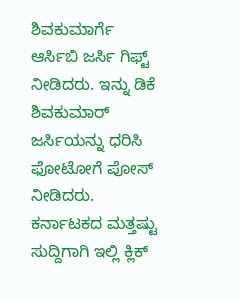ಶಿವಕುಮಾರ್ಗೆ ಆರ್ಸಿಬಿ ಜರ್ಸಿ ಗಿಫ್ಟ್ ನೀಡಿದರು. ಇನ್ನು ಡಿಕೆ ಶಿವಕುಮಾರ್ ಜರ್ಸಿಯನ್ನು ಧರಿಸಿ ಫೋಟೋಗೆ ಪೋಸ್ ನೀಡಿದರು.
ಕರ್ನಾಟಕದ ಮತ್ತಷ್ಟು ಸುದ್ದಿಗಾಗಿ ಇಲ್ಲಿ ಕ್ಲಿಕ್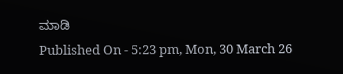ಮಾಡಿ
Published On - 5:23 pm, Mon, 30 March 26